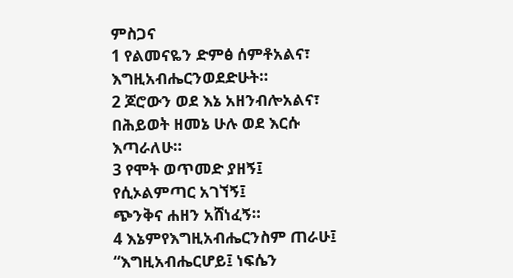ምስጋና
1 የልመናዬን ድምፅ ሰምቶአልና፣
እግዚአብሔርንወደድሁት።
2 ጆሮውን ወደ እኔ አዘንብሎአልና፣
በሕይወት ዘመኔ ሁሉ ወደ እርሱ እጣራለሁ።
3 የሞት ወጥመድ ያዘኝ፤
የሲኦልምጣር አገኘኝ፤
ጭንቅና ሐዘን አሸነፈኝ።
4 እኔምየእግዚአብሔርንስም ጠራሁ፤
“እግዚአብሔርሆይ፤ ነፍሴን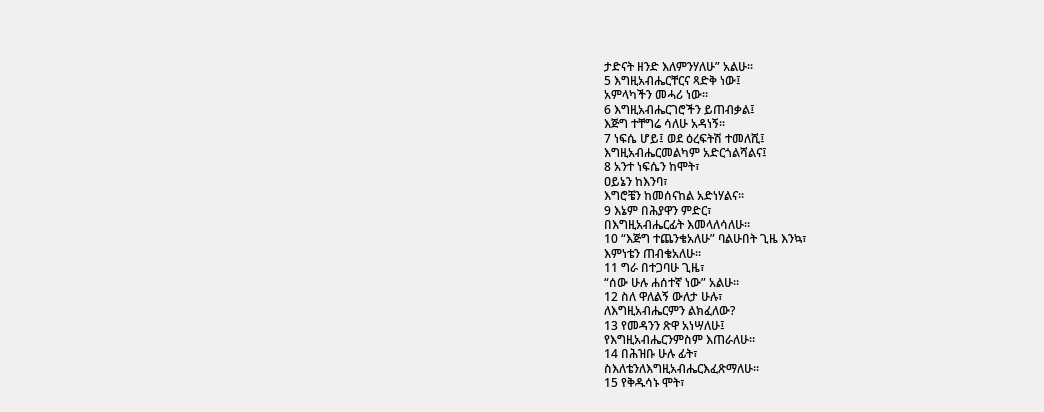ታድናት ዘንድ እለምንሃለሁ” አልሁ።
5 እግዚአብሔርቸርና ጻድቅ ነው፤
አምላካችን መሓሪ ነው።
6 እግዚአብሔርገሮችን ይጠብቃል፤
እጅግ ተቸግሬ ሳለሁ አዳነኝ።
7 ነፍሴ ሆይ፤ ወደ ዕረፍትሽ ተመለሺ፤
እግዚአብሔርመልካም አድርጎልሻልና፤
8 አንተ ነፍሴን ከሞት፣
ዐይኔን ከእንባ፣
እግሮቼን ከመሰናከል አድነሃልና።
9 እኔም በሕያዋን ምድር፣
በእግዚአብሔርፊት እመላለሳለሁ።
10 “እጅግ ተጨንቄአለሁ” ባልሁበት ጊዜ እንኳ፣
እምነቴን ጠብቄአለሁ።
11 ግራ በተጋባሁ ጊዜ፣
“ሰው ሁሉ ሐሰተኛ ነው” አልሁ።
12 ስለ ዋለልኝ ውለታ ሁሉ፣
ለእግዚአብሔርምን ልክፈለው?
13 የመዳንን ጽዋ አነሣለሁ፤
የእግዚአብሔርንምስም እጠራለሁ።
14 በሕዝቡ ሁሉ ፊት፣
ስእለቴንለእግዚአብሔርእፈጽማለሁ።
15 የቅዱሳኑ ሞት፣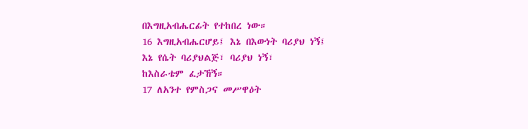በእግዚአብሔርፊት የተከበረ ነው።
16 እግዚአብሔርሆይ፤ እኔ በእውነት ባሪያህ ነኝ፤
እኔ የሴት ባሪያህልጅ፣ ባሪያህ ነኝ፣
ከእስራቴም ፈታኸኝ።
17 ለአንተ የምስጋና መሥዋዕት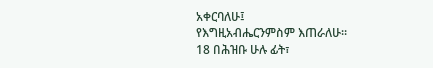አቀርባለሁ፤
የእግዚአብሔርንምስም እጠራለሁ።
18 በሕዝቡ ሁሉ ፊት፣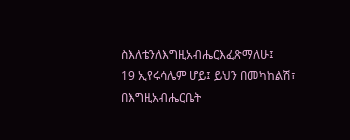ስእለቴንለእግዚአብሔርእፈጽማለሁ፤
19 ኢየሩሳሌም ሆይ፤ ይህን በመካከልሽ፣
በእግዚአብሔርቤት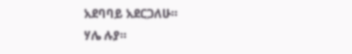አደባባይ አደርጋለሁ።
ሃሌ ሉያ።